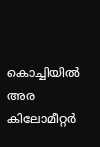കൊച്ചിയില്‍ അര കിലോമീറ്റര്‍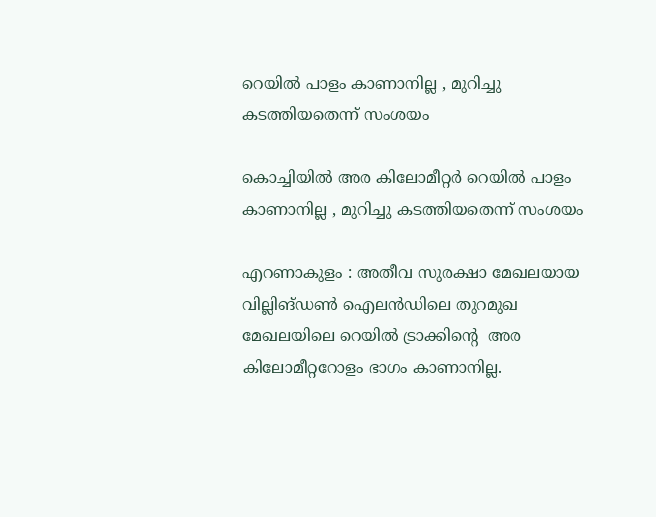റെയില്‍ പാളം കാണാനില്ല , മുറിച്ചു കടത്തിയതെന്ന് സംശയം

കൊച്ചിയില്‍ അര കിലോമീറ്റര്‍ റെയില്‍ പാളം കാണാനില്ല , മുറിച്ചു കടത്തിയതെന്ന് സംശയം

എറണാകുളം : അതീവ സുരക്ഷാ മേഖലയായ വില്ലിങ്ഡണ്‍ ഐലന്‍ഡിലെ തുറമുഖ മേഖലയിലെ റെയില്‍ ട്രാക്കിൻ്റെ  അര കിലോമീറ്ററോളം ഭാഗം കാണാനില്ല.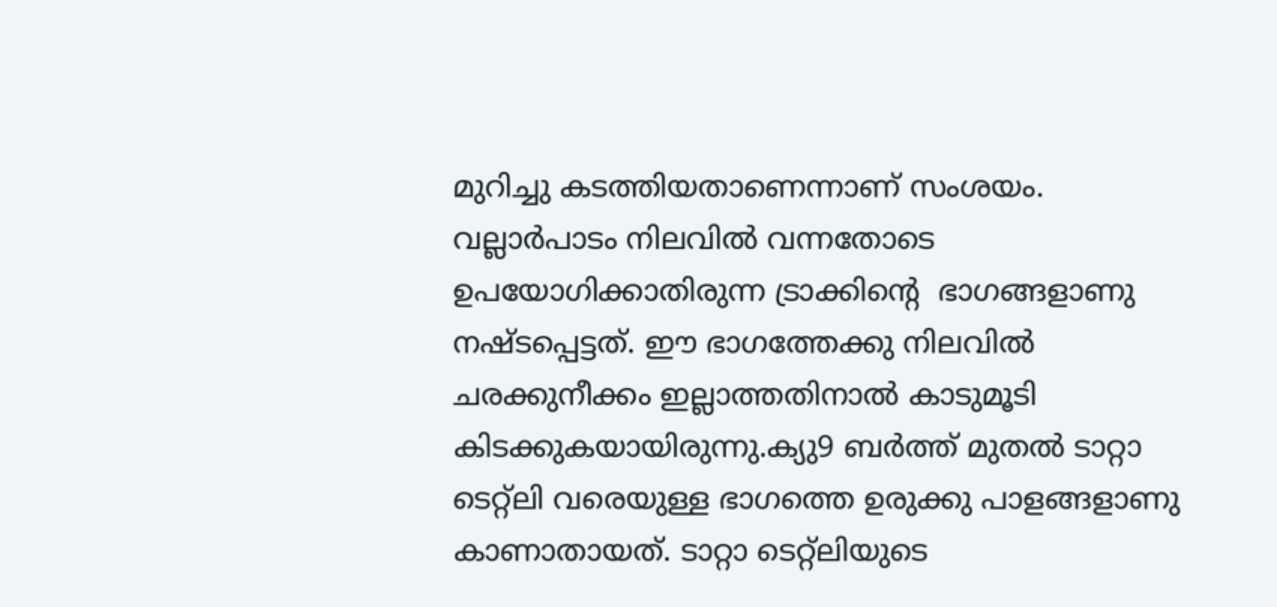മുറിച്ചു കടത്തിയതാണെന്നാണ് സംശയം. വല്ലാര്‍പാടം നിലവില്‍ വന്നതോടെ ഉപയോഗിക്കാതിരുന്ന ട്രാക്കിൻ്റെ  ഭാഗങ്ങളാണു നഷ്ടപ്പെട്ടത്. ഈ ഭാഗത്തേക്കു നിലവില്‍ ചരക്കുനീക്കം ഇല്ലാത്തതിനാല്‍ കാടുമൂടി കിടക്കുകയായിരുന്നു.ക്യു9 ബര്‍ത്ത് മുതല്‍ ടാറ്റാ ടെറ്റ്‌ലി വരെയുള്ള ഭാഗത്തെ ഉരുക്കു പാളങ്ങളാണു കാണാതായത്. ടാറ്റാ ടെറ്റ്‌ലിയുടെ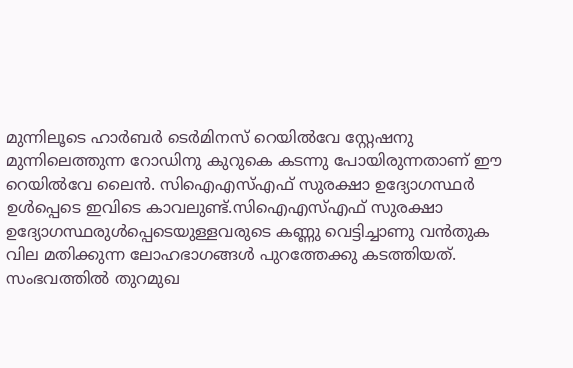മുന്നിലൂടെ ഹാര്‍ബര്‍ ടെര്‍മിനസ് റെയില്‍വേ സ്റ്റേഷനു മുന്നിലെത്തുന്ന റോഡിനു കുറുകെ കടന്നു പോയിരുന്നതാണ് ഈ റെയില്‍വേ ലൈന്‍. സിഐഎസ്എഫ് സുരക്ഷാ ഉദ്യോഗസ്ഥര്‍ ഉള്‍പ്പെടെ ഇവിടെ കാവലുണ്ട്.സിഐഎസ്എഫ് സുരക്ഷാ ഉദ്യോഗസ്ഥരുള്‍പ്പെടെയുള്ളവരുടെ കണ്ണു വെട്ടിച്ചാണു വന്‍തുക വില മതിക്കുന്ന ലോഹഭാഗങ്ങള്‍ പുറത്തേക്കു കടത്തിയത്. സംഭവത്തില്‍ തുറമുഖ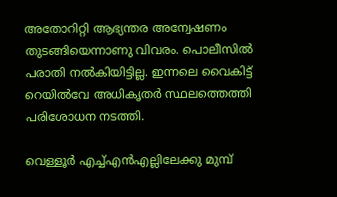അതോറിറ്റി ആഭ്യന്തര അന്വേഷണം തുടങ്ങിയെന്നാണു വിവരം. പൊലീസില്‍ പരാതി നല്‍കിയിട്ടില്ല. ഇന്നലെ വൈകിട്ട് റെയില്‍വേ അധികൃതര്‍ സ്ഥലത്തെത്തി പരിശോധന നടത്തി.

വെള്ളൂര്‍ എച്ച്എന്‍എല്ലിലേക്കു മുമ്പ്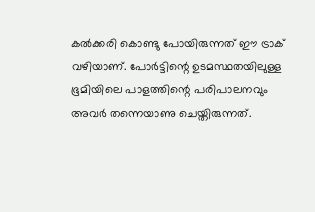കല്‍ക്കരി കൊണ്ടു പോയിരുന്നത് ഈ ട്രാക് വഴിയാണ്. പോര്‍ട്ടിന്റെ ഉടമസ്ഥതയിലുള്ള ഭൂമിയിലെ പാളത്തിന്റെ പരിപാലനവും അവര്‍ തന്നെയാണു ചെയ്തിരുന്നത്.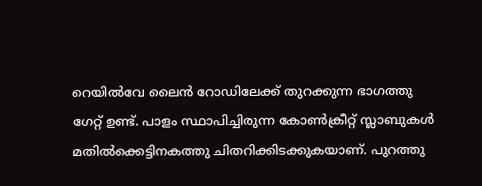റെയില്‍വേ ലൈന്‍ റോഡിലേക്ക് തുറക്കുന്ന ഭാഗത്തു ഗേറ്റ് ഉണ്ട്. പാളം സ്ഥാപിച്ചിരുന്ന കോണ്‍ക്രീറ്റ് സ്ലാബുകള്‍ മതില്‍ക്കെട്ടിനകത്തു ചിതറിക്കിടക്കുകയാണ്. പുറത്തു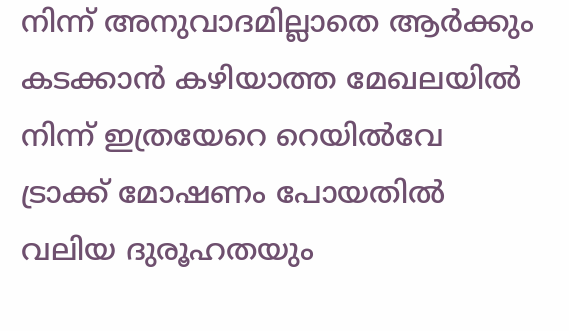നിന്ന് അനുവാദമില്ലാതെ ആര്‍ക്കും കടക്കാന്‍ കഴിയാത്ത മേഖലയില്‍ നിന്ന് ഇത്രയേറെ റെയില്‍വേ ട്രാക്ക് മോഷണം പോയതില്‍ വലിയ ദുരൂഹതയും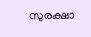സുരക്ഷാ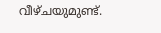വീഴ്ചയുമുണ്ട്.